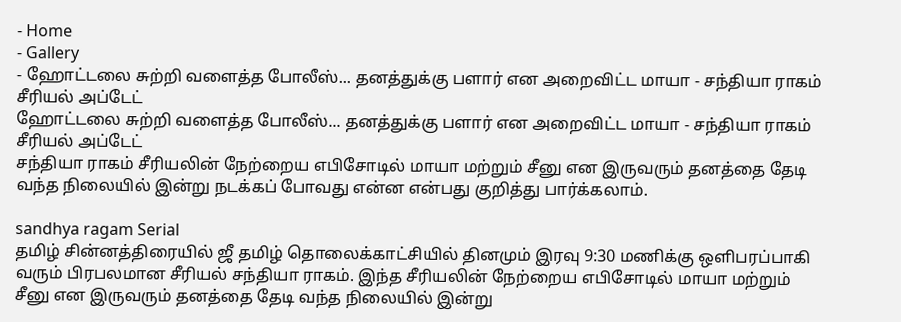- Home
- Gallery
- ஹோட்டலை சுற்றி வளைத்த போலீஸ்... தனத்துக்கு பளார் என அறைவிட்ட மாயா - சந்தியா ராகம் சீரியல் அப்டேட்
ஹோட்டலை சுற்றி வளைத்த போலீஸ்... தனத்துக்கு பளார் என அறைவிட்ட மாயா - சந்தியா ராகம் சீரியல் அப்டேட்
சந்தியா ராகம் சீரியலின் நேற்றைய எபிசோடில் மாயா மற்றும் சீனு என இருவரும் தனத்தை தேடி வந்த நிலையில் இன்று நடக்கப் போவது என்ன என்பது குறித்து பார்க்கலாம்.

sandhya ragam Serial
தமிழ் சின்னத்திரையில் ஜீ தமிழ் தொலைக்காட்சியில் தினமும் இரவு 9:30 மணிக்கு ஒளிபரப்பாகி வரும் பிரபலமான சீரியல் சந்தியா ராகம். இந்த சீரியலின் நேற்றைய எபிசோடில் மாயா மற்றும் சீனு என இருவரும் தனத்தை தேடி வந்த நிலையில் இன்று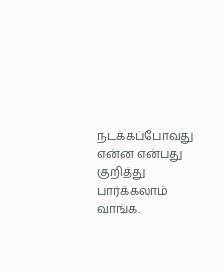நடக்கப்போவது என்ன என்பது குறித்து பார்க்கலாம் வாங்க.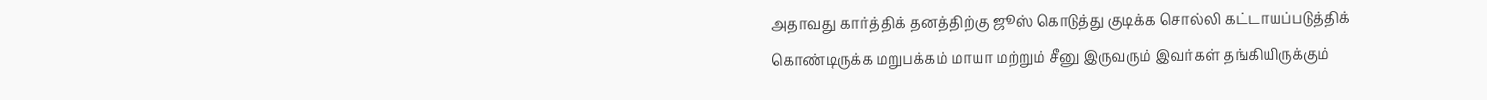அதாவது கார்த்திக் தனத்திற்கு ஜூஸ் கொடுத்து குடிக்க சொல்லி கட்டாயப்படுத்திக் கொண்டிருக்க மறுபக்கம் மாயா மற்றும் சீனு இருவரும் இவர்கள் தங்கியிருக்கும்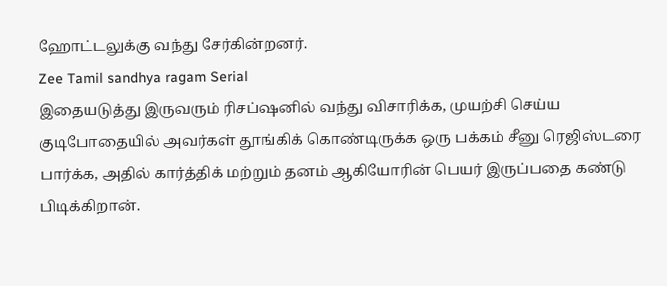ஹோட்டலுக்கு வந்து சேர்கின்றனர்.
Zee Tamil sandhya ragam Serial
இதையடுத்து இருவரும் ரிசப்ஷனில் வந்து விசாரிக்க, முயற்சி செய்ய குடிபோதையில் அவர்கள் தூங்கிக் கொண்டிருக்க ஒரு பக்கம் சீனு ரெஜிஸ்டரை பார்க்க, அதில் கார்த்திக் மற்றும் தனம் ஆகியோரின் பெயர் இருப்பதை கண்டு பிடிக்கிறான்.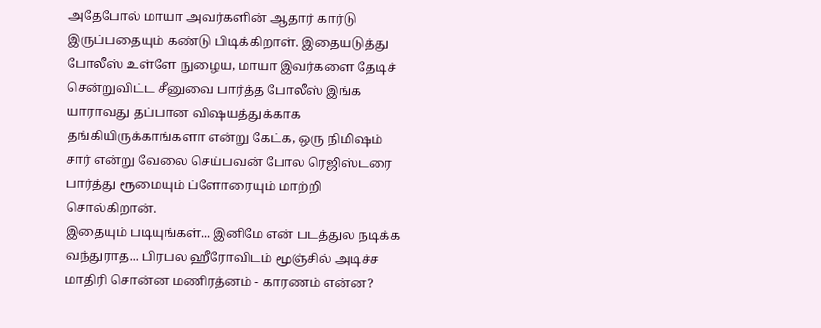அதேபோல் மாயா அவர்களின் ஆதார் கார்டு இருப்பதையும் கண்டு பிடிக்கிறாள். இதையடுத்து போலீஸ் உள்ளே நுழைய, மாயா இவர்களை தேடிச் சென்றுவிட்ட சீனுவை பார்த்த போலீஸ் இங்க யாராவது தப்பான விஷயத்துக்காக தங்கியிருக்காங்களா என்று கேட்க, ஒரு நிமிஷம் சார் என்று வேலை செய்பவன் போல ரெஜிஸ்டரை பார்த்து ரூமையும் ப்ளோரையும் மாற்றி சொல்கிறான்.
இதையும் படியுங்கள்... இனிமே என் படத்துல நடிக்க வந்துராத... பிரபல ஹீரோவிடம் மூஞ்சில் அடிச்ச மாதிரி சொன்ன மணிரத்னம் - காரணம் என்ன?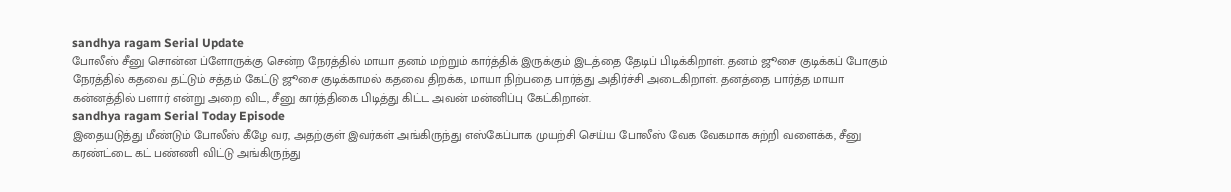sandhya ragam Serial Update
போலீஸ் சீனு சொன்ன ப்ளோருக்கு சென்ற நேரத்தில் மாயா தனம் மற்றும் கார்த்திக் இருக்கும் இடத்தை தேடிப் பிடிக்கிறாள். தனம் ஜூசை குடிக்கப் போகும் நேரத்தில் கதவை தட்டும் சத்தம் கேட்டு ஜூசை குடிக்காமல் கதவை திறக்க, மாயா நிற்பதை பார்த்து அதிர்ச்சி அடைகிறாள். தனத்தை பார்த்த மாயா கன்னத்தில் பளார் என்று அறை விட, சீனு கார்த்திகை பிடித்து கிட்ட அவன் மன்னிப்பு கேட்கிறான்.
sandhya ragam Serial Today Episode
இதையடுத்து மீண்டும் போலீஸ் கீழே வர, அதற்குள் இவர்கள் அங்கிருந்து எஸ்கேப்பாக முயற்சி செய்ய போலீஸ் வேக வேகமாக சுற்றி வளைக்க, சீனு கரண்ட்டை கட் பண்ணி விட்டு அங்கிருந்து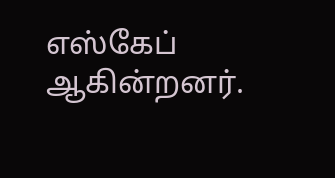எஸ்கேப் ஆகின்றனர்.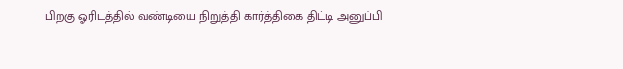பிறகு ஓரிடத்தில் வண்டியை நிறுத்தி கார்த்திகை திட்டி அனுப்பி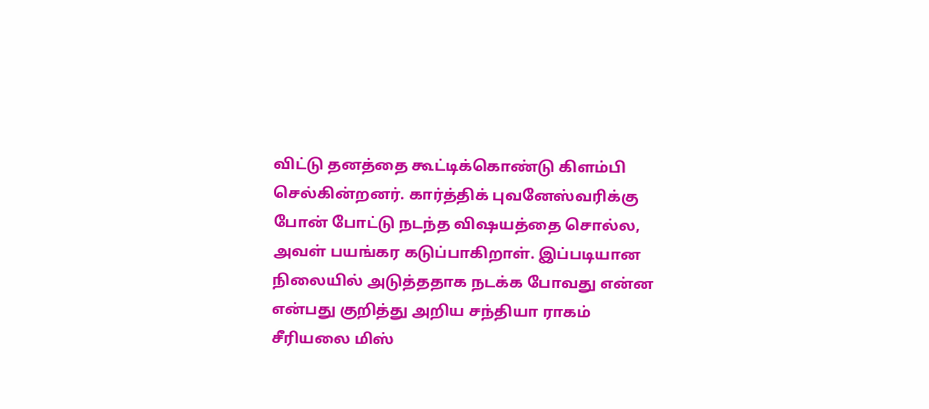விட்டு தனத்தை கூட்டிக்கொண்டு கிளம்பி செல்கின்றனர். கார்த்திக் புவனேஸ்வரிக்கு போன் போட்டு நடந்த விஷயத்தை சொல்ல, அவள் பயங்கர கடுப்பாகிறாள். இப்படியான நிலையில் அடுத்ததாக நடக்க போவது என்ன என்பது குறித்து அறிய சந்தியா ராகம் சீரியலை மிஸ்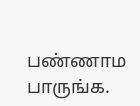பண்ணாம பாருங்க.